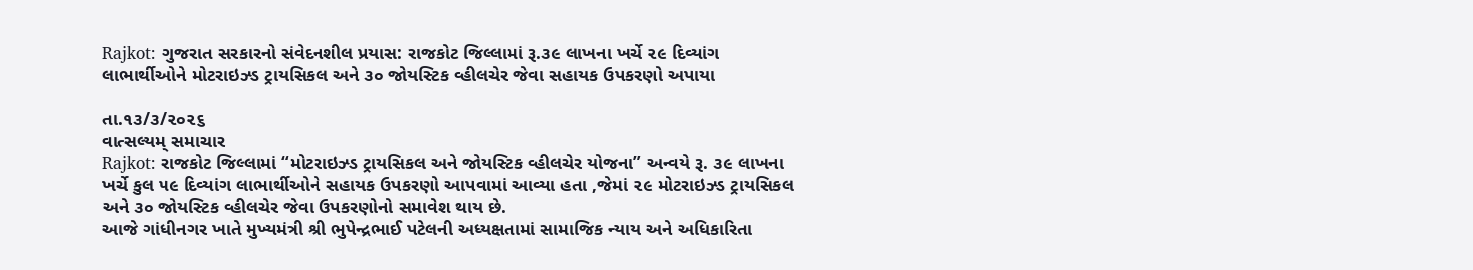Rajkot: ગુજરાત સરકારનો સંવેદનશીલ પ્રયાસ: રાજકોટ જિલ્લામાં રૂ.૩૯ લાખના ખર્ચે ૨૯ દિવ્યાંગ લાભાર્થીઓને મોટરાઇઝ્ડ ટ્રાયસિકલ અને ૩૦ જોયસ્ટિક વ્હીલચેર જેવા સહાયક ઉપકરણો અપાયા

તા.૧૩/૩/૨૦૨૬
વાત્સલ્યમ્ સમાચાર
Rajkot: રાજકોટ જિલ્લામાં “મોટરાઇઝ્ડ ટ્રાયસિકલ અને જોયસ્ટિક વ્હીલચેર યોજના” અન્વયે રૂ. ૩૯ લાખના ખર્ચે કુલ ૫૯ દિવ્યાંગ લાભાર્થીઓને સહાયક ઉપકરણો આપવામાં આવ્યા હતા ,જેમાં ૨૯ મોટરાઇઝ્ડ ટ્રાયસિકલ અને ૩૦ જોયસ્ટિક વ્હીલચેર જેવા ઉપકરણોનો સમાવેશ થાય છે.
આજે ગાંધીનગર ખાતે મુખ્યમંત્રી શ્રી ભુપેન્દ્રભાઈ પટેલની અધ્યક્ષતામાં સામાજિક ન્યાય અને અધિકારિતા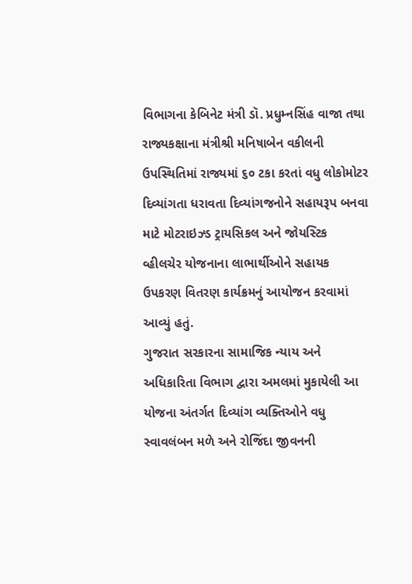વિભાગના કેબિનેટ મંત્રી ડૉ. પ્રધુમ્નસિંહ વાજા તથા રાજ્યકક્ષાના મંત્રીશ્રી મનિષાબેન વકીલની ઉપસ્થિતિમાં રાજ્યમાં ૬૦ ટકા કરતાં વધુ લોકોમોટર દિવ્યાંગતા ધરાવતા દિવ્યાંગજનોને સહાયરૂપ બનવા માટે મોટરાઇઝ્ડ ટ્રાયસિકલ અને જોયસ્ટિક વ્હીલચેર યોજનાના લાભાર્થીઓને સહાયક ઉપકરણ વિતરણ કાર્યક્રમનું આયોજન કરવામાં આવ્યું હતું.
ગુજરાત સરકારના સામાજિક ન્યાય અને અધિકારિતા વિભાગ દ્વારા અમલમાં મુકાયેલી આ યોજના અંતર્ગત દિવ્યાંગ વ્યક્તિઓને વધુ સ્વાવલંબન મળે અને રોજિંદા જીવનની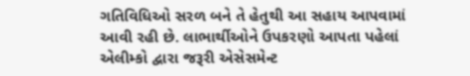ગતિવિધિઓ સરળ બને તે હેતુથી આ સહાય આપવામાં આવી રહી છે. લાભાર્થીઓને ઉપકરણો આપતા પહેલાં એલીમ્કો દ્વારા જરૂરી એસેસમેન્ટ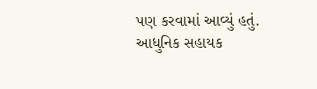પણ કરવામાં આવ્યું હતું.
આધુનિક સહાયક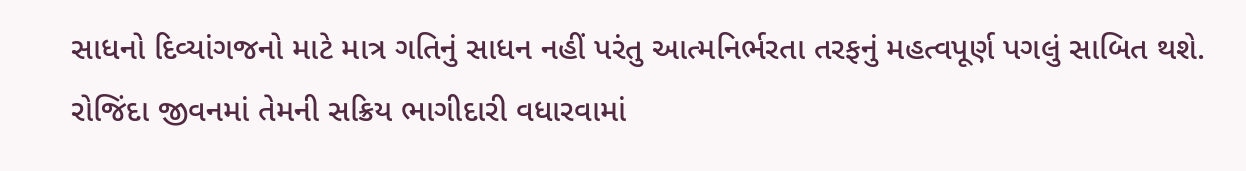સાધનો દિવ્યાંગજનો માટે માત્ર ગતિનું સાધન નહીં પરંતુ આત્મનિર્ભરતા તરફનું મહત્વપૂર્ણ પગલું સાબિત થશે. રોજિંદા જીવનમાં તેમની સક્રિય ભાગીદારી વધારવામાં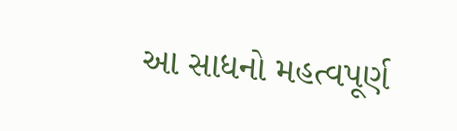આ સાધનો મહત્વપૂર્ણ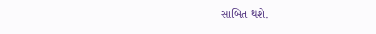સાબિત થશે.